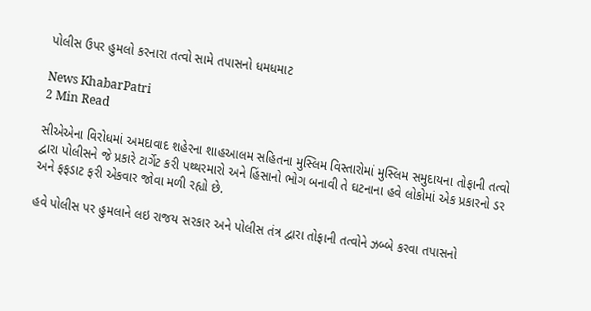પોલીસ ઉપર હુમલો કરનારા તત્વો સામે તપાસનો ધમધમાટ

News KhabarPatri
2 Min Read

સીએએના વિરોધમાં અમદાવાદ શહેરના શાહઆલમ સહિતના મુસ્લિમ વિસ્તારોમાં મુસ્લિમ સમુદાયના તોફાની તત્વો દ્વારા પોલીસને જે પ્રકારે ટાર્ગેટ કરી પથ્થરમારો અને હિંસાનો ભોગ બનાવી તે ઘટનાના હવે લોકોમાં એક પ્રકારનો ડર અને ફફડાટ ફરી એકવાર જોવા મળી રહ્યો છે.

હવે પોલીસ પર હુમલાને લઇ રાજય સરકાર અને પોલીસ તંત્ર દ્વારા તોફાની તત્વોને ઝબ્બે કરવા તપાસનો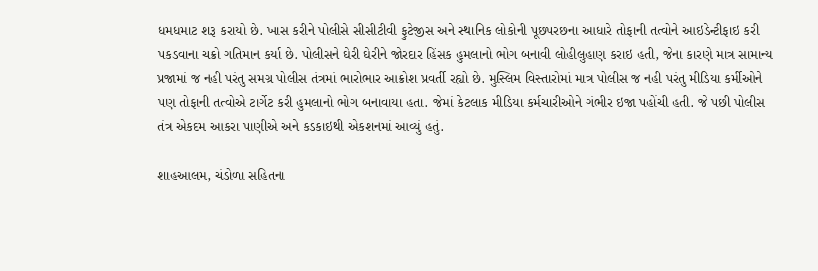ધમધમાટ શરૂ કરાયો છે. ખાસ કરીને પોલીસે સીસીટીવી ફુટેજીસ અને સ્થાનિક લોકોની પૂછપરછના આધારે તોફાની તત્વોને આઇડેન્ટીફાઇ કરી પકડવાના ચક્રો ગતિમાન કર્યા છે. પોલીસને ઘેરી ઘેરીને જોરદાર હિંસક હુમલાનો ભોગ બનાવી લોહીલુહાણ કરાઇ હતી, જેના કારણે માત્ર સામાન્ય પ્રજામાં જ નહી પરંતુ સમગ્ર પોલીસ તંત્રમાં ભારોભાર આક્રોશ પ્રવર્તી રહ્યો છે. મુસ્લિમ વિસ્તારોમાં માત્ર પોલીસ જ નહી પરંતુ મીડિયા કર્મીઓને પણ તોફાની તત્વોએ ટાર્ગેટ કરી હુમલાનો ભોગ બનાવાયા હતા. જેમાં કેટલાક મીડિયા કર્મચારીઓને ગંભીર ઇજા પહોંચી હતી. જે પછી પોલીસ તંત્ર એકદમ આકરા પાણીએ અને કડકાઇથી એકશનમાં આવ્યું હતું.

શાહઆલમ, ચંડોળા સહિતના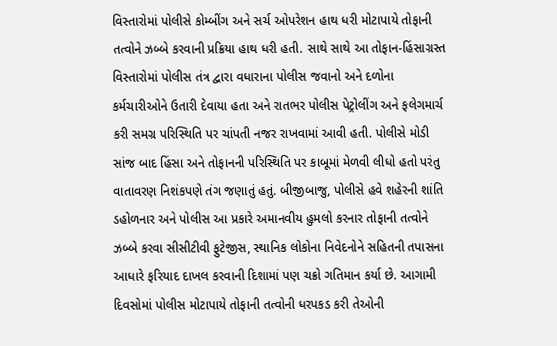વિસ્તારોમાં પોલીસે કોમ્બીંગ અને સર્ચ ઓપરેશન હાથ ધરી મોટાપાયે તોફાની તત્વોને ઝબ્બે કરવાની પ્રક્રિયા હાથ ધરી હતી. સાથે સાથે આ તોફાન-હિંસાગ્રસ્ત વિસ્તારોમાં પોલીસ તંત્ર દ્વારા વધારાના પોલીસ જવાનો અને દળોના કર્મચારીઓને ઉતારી દેવાયા હતા અને રાતભર પોલીસ પેટ્રોલીંગ અને ફલેગમાર્ચ કરી સમગ્ર પરિસ્થિતિ પર ચાંપતી નજર રાખવામાં આવી હતી. પોલીસે મોડી સાંજ બાદ હિંસા અને તોફાનની પરિસ્થિતિ પર કાબૂમાં મેળવી લીધો હતો પરંતુ વાતાવરણ નિશંકપણે તંગ જણાતું હતું. બીજીબાજુ, પોલીસે હવે શહેરની શાંતિ ડહોળનાર અને પોલીસ આ પ્રકારે અમાનવીય હુમલો કરનાર તોફાની તત્વોને ઝબ્બે કરવા સીસીટીવી ફુટેજીસ, સ્થાનિક લોકોના નિવેદનોને સહિતની તપાસના આધારે ફરિયાદ દાખલ કરવાની દિશામાં પણ ચક્રો ગતિમાન કર્યા છે. આગામી દિવસોમાં પોલીસ મોટાપાયે તોફાની તત્વોની ધરપકડ કરી તેઓની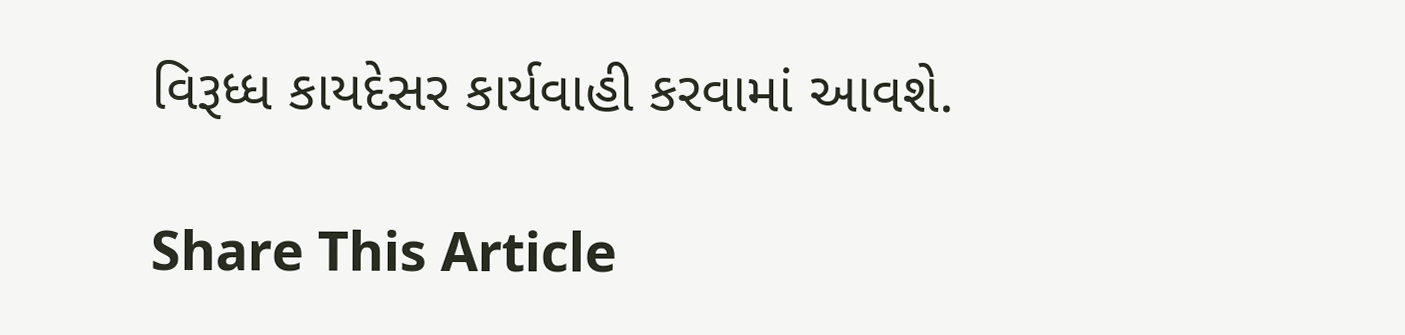વિરૂધ્ધ કાયદેસર કાર્યવાહી કરવામાં આવશે.

Share This Article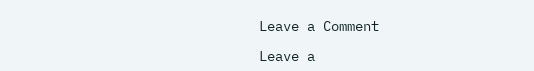Leave a Comment

Leave a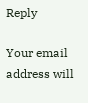Reply

Your email address will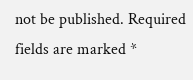not be published. Required fields are marked *